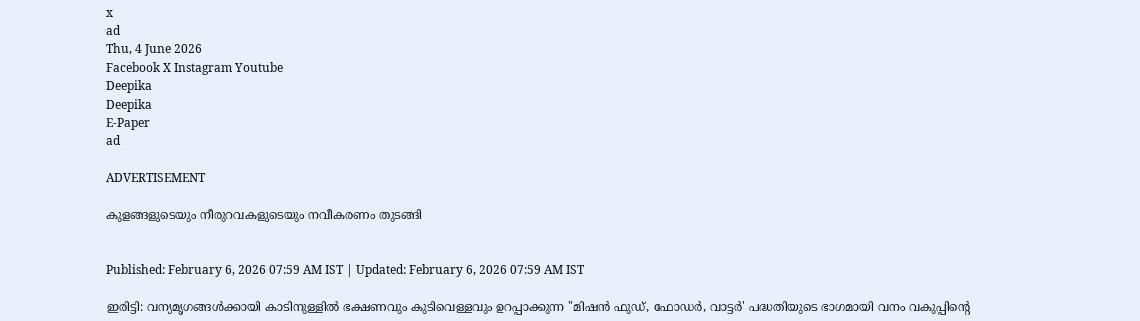x
ad
Thu, 4 June 2026
Facebook X Instagram Youtube
Deepika
Deepika
E-Paper
ad

ADVERTISEMENT

കുളങ്ങളുടെയും നീരുറവകളുടെയും നവീകരണം തുടങ്ങി


Published: February 6, 2026 07:59 AM IST | Updated: February 6, 2026 07:59 AM IST

ഇരിട്ടി: വന്യമൃഗങ്ങൾക്കായി കാടിനുള്ളിൽ ഭക്ഷണവും കുടിവെള്ളവും ഉറപ്പാക്കുന്ന "മിഷൻ ഫുഡ്, ഫോഡർ, വാട്ടർ' പദ്ധതിയുടെ ഭാഗമായി വനം വകുപ്പിന്‍റെ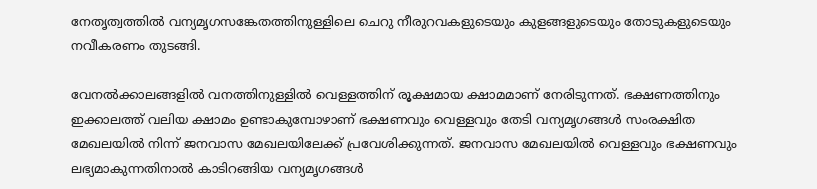നേതൃത്വത്തിൽ വന്യമൃഗസങ്കേതത്തിനുള്ളിലെ ചെറു നീരുറവകളുടെയും കുളങ്ങളുടെയും തോടുകളുടെയും നവീകരണം തുടങ്ങി.

വേനൽക്കാലങ്ങളിൽ വനത്തിനുള്ളിൽ വെള്ളത്തിന് രൂക്ഷമായ ക്ഷാമമാണ് നേരിടുന്നത്. ഭക്ഷണത്തിനും ഇക്കാലത്ത് വലിയ ക്ഷാമം ഉണ്ടാകുമ്പോഴാണ് ഭക്ഷണവും വെള്ളവും തേടി വന്യമൃഗങ്ങൾ സംരക്ഷിത മേഖലയിൽ നിന്ന് ജനവാസ മേഖലയിലേക്ക് പ്രവേശിക്കുന്നത്. ജനവാസ മേഖലയിൽ വെള്ളവും ഭക്ഷണവും ലഭ്യമാകുന്നതിനാൽ കാടിറങ്ങിയ വന്യമൃഗങ്ങൾ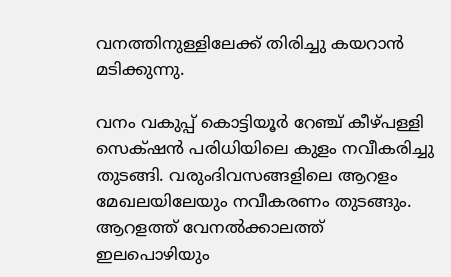വനത്തിനുള്ളിലേക്ക് തിരിച്ചു കയറാൻ മടിക്കുന്നു.

വനം വകുപ്പ് കൊട്ടിയൂർ റേഞ്ച് കീഴ്പള്ളി സെക്‌ഷൻ പരിധിയിലെ കുളം നവീകരിച്ചു തുടങ്ങി. വരുംദിവസങ്ങളിലെ ആറളം മേഖലയിലേയും നവീകരണം തുടങ്ങും. ആറളത്ത് വേനൽക്കാലത്ത് ഇലപൊഴിയും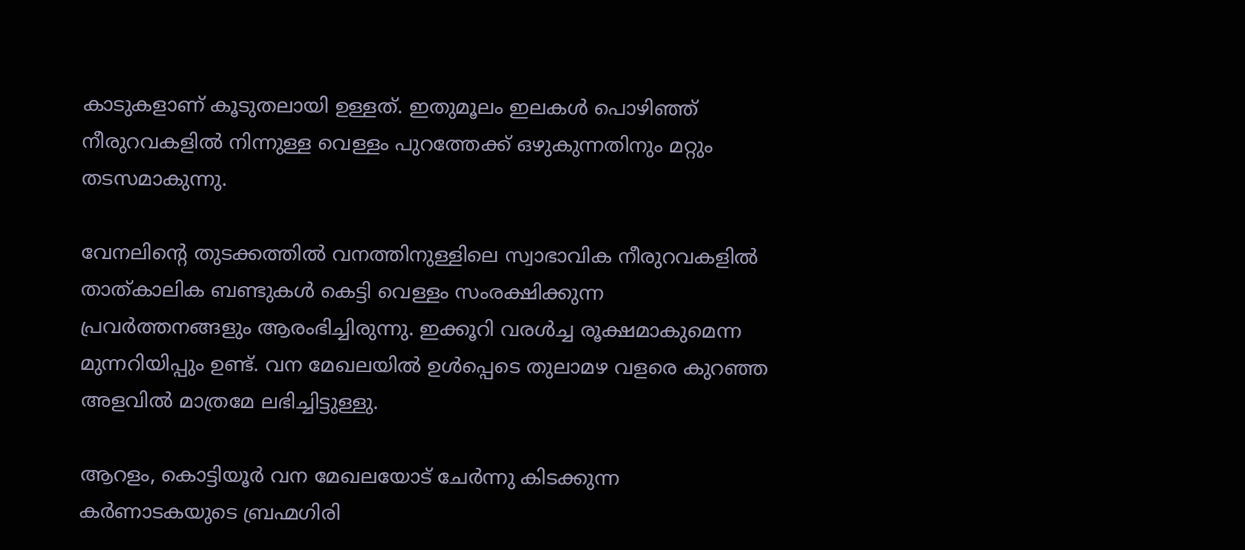കാടുകളാണ് കൂടുതലായി ഉള്ളത്. ഇതുമൂലം ഇലകൾ പൊഴിഞ്ഞ് നീരുറവകളിൽ നിന്നുള്ള വെള്ളം പുറത്തേക്ക് ഒഴുകുന്നതിനും മറ്റും തടസമാകുന്നു.

വേനലിന്‍റെ തുടക്കത്തിൽ വനത്തിനുള്ളിലെ സ്വാഭാവിക നീരുറവകളിൽ താത്കാലിക ബണ്ടുകൾ കെട്ടി വെള്ളം സംരക്ഷിക്കുന്ന പ്രവർത്തനങ്ങളും ആരംഭിച്ചിരുന്നു. ഇക്കൂറി വരൾച്ച രൂക്ഷമാകുമെന്ന മുന്നറിയിപ്പും ഉണ്ട്. വന മേഖലയിൽ ഉൾപ്പെടെ തുലാമഴ വളരെ കുറഞ്ഞ അളവിൽ മാത്രമേ ലഭിച്ചിട്ടുള്ളു.

ആറളം, കൊട്ടിയൂർ വന മേഖലയോട് ചേർന്നു കിടക്കുന്ന കർണാടകയുടെ ബ്രഹ്മഗിരി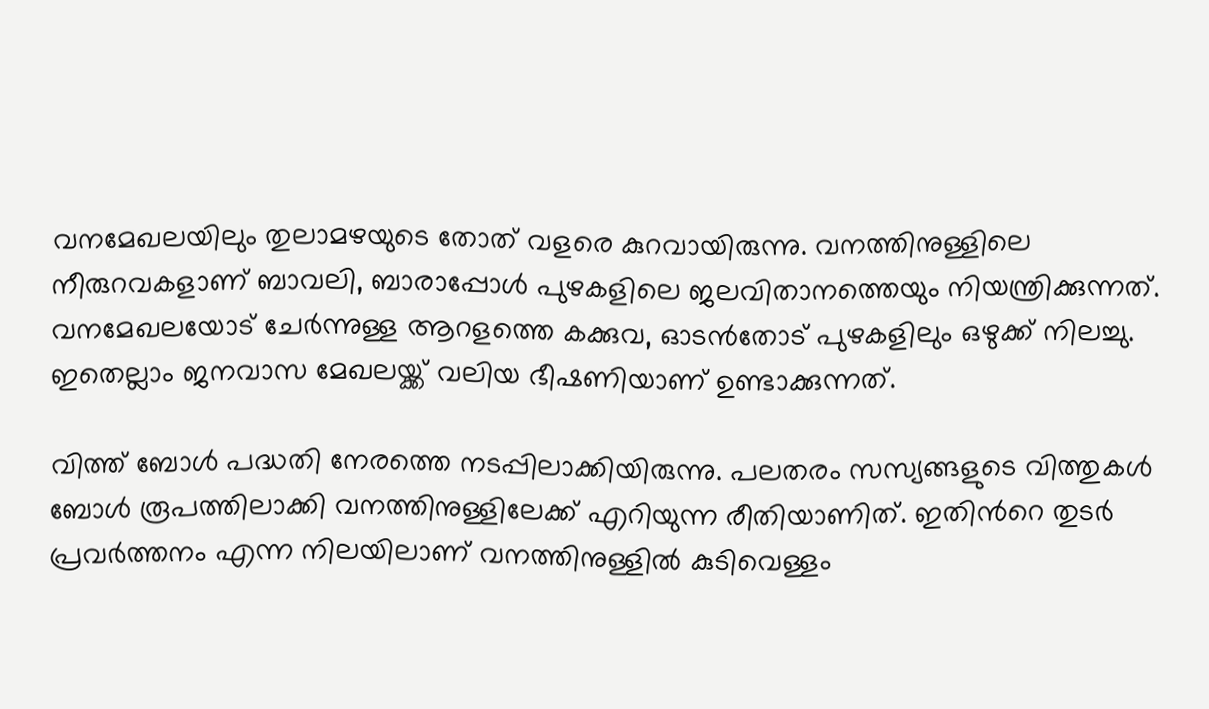വനമേഖലയിലും തുലാമഴയുടെ തോത് വളരെ കുറവായിരുന്നു. വനത്തിനുള്ളിലെ നീരുറവകളാണ് ബാവലി, ബാരാപ്പോൾ പുഴകളിലെ ജലവിതാനത്തെയും നിയന്ത്രിക്കുന്നത്. വനമേഖലയോട് ചേർന്നുള്ള ആറളത്തെ കക്കുവ, ഓടൻതോട് പുഴകളിലും ഒഴുക്ക് നിലച്ചു. ഇതെല്ലാം ജനവാസ മേഖലയ്ക്ക് വലിയ ഭീഷണിയാണ് ഉണ്ടാക്കുന്നത്.

വിത്ത് ബോൾ പദ്ധതി നേരത്തെ നടപ്പിലാക്കിയിരുന്നു. പലതരം സസ്യങ്ങളുടെ വിത്തുകൾ ബോൾ രൂപത്തിലാക്കി വനത്തിനുള്ളിലേക്ക് എറിയുന്ന രീതിയാണിത്. ഇതിന്‍റെ തുടർ പ്രവർത്തനം എന്ന നിലയിലാണ് വനത്തിനുള്ളിൽ കുടിവെള്ളം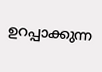ഉറപ്പാക്കുന്ന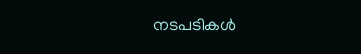നടപടികൾ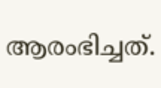ആരംഭിച്ചത്.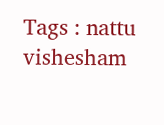Tags : nattu vishesham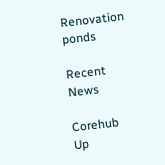Renovation ponds

Recent News

Corehub Up